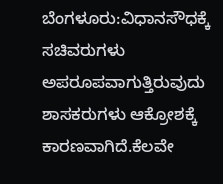ಬೆಂಗಳೂರು:ವಿಧಾನಸೌಧಕ್ಕೆ ಸಚಿವರುಗಳು ಅಪರೂಪವಾಗುತ್ತಿರುವುದು ಶಾಸಕರುಗಳು ಆಕ್ರೋಶಕ್ಕೆ ಕಾರಣವಾಗಿದೆ.ಕೆಲವೇ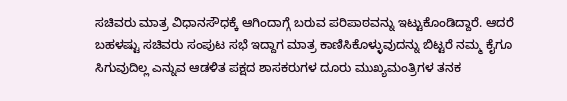ಸಚಿವರು ಮಾತ್ರ ವಿಧಾನಸೌಧಕ್ಕೆ ಆಗಿಂದಾಗ್ಗೆ ಬರುವ ಪರಿಪಾಠವನ್ನು ಇಟ್ಟುಕೊಂಡಿದ್ದಾರೆ. ಆದರೆ ಬಹಳಷ್ಟು ಸಚಿವರು ಸಂಪುಟ ಸಭೆ ಇದ್ದಾಗ ಮಾತ್ರ ಕಾಣಿಸಿಕೊಳ್ಳುವುದನ್ನು ಬಿಟ್ಟರೆ ನಮ್ಮ ಕೈಗೂ ಸಿಗುವುದಿಲ್ಲ ಎನ್ನುವ ಆಡಳಿತ ಪಕ್ಷದ ಶಾಸಕರುಗಳ ದೂರು ಮುಖ್ಯಮಂತ್ರಿಗಳ ತನಕ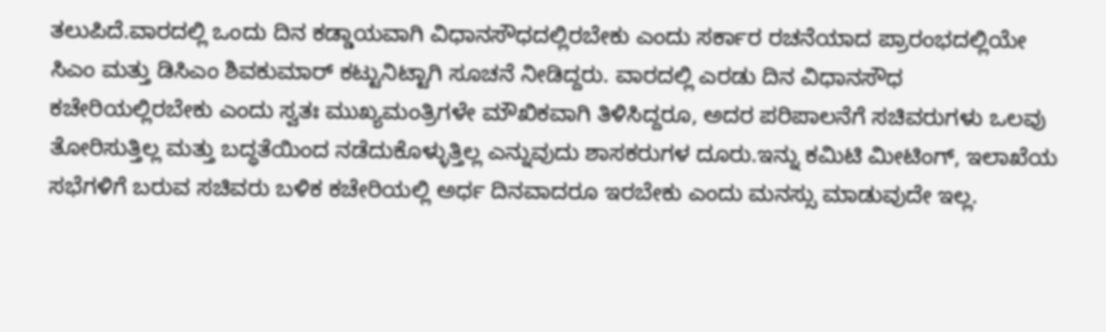ತಲುಪಿದೆ.ವಾರದಲ್ಲಿ ಒಂದು ದಿನ ಕಡ್ಡಾಯವಾಗಿ ವಿಧಾನಸೌಧದಲ್ಲಿರಬೇಕು ಎಂದು ಸರ್ಕಾರ ರಚನೆಯಾದ ಪ್ರಾರಂಭದಲ್ಲಿಯೇ ಸಿಎಂ ಮತ್ತು ಡಿಸಿಎಂ ಶಿವಕುಮಾರ್ ಕಟ್ಟುನಿಟ್ಟಾಗಿ ಸೂಚನೆ ನೀಡಿದ್ದರು. ವಾರದಲ್ಲಿ ಎರಡು ದಿನ ವಿಧಾನಸೌಧ ಕಚೇರಿಯಲ್ಲಿರಬೇಕು ಎಂದು ಸ್ವತಃ ಮುಖ್ಯಮಂತ್ರಿಗಳೇ ಮೌಖಿಕವಾಗಿ ತಿಳಿಸಿದ್ದರೂ, ಅದರ ಪರಿಪಾಲನೆಗೆ ಸಚಿವರುಗಳು ಒಲವು ತೋರಿಸುತ್ತಿಲ್ಲ ಮತ್ತು ಬದ್ಧತೆಯಿಂದ ನಡೆದುಕೊಳ್ಳುತ್ತಿಲ್ಲ ಎನ್ನುವುದು ಶಾಸಕರುಗಳ ದೂರು.ಇನ್ನು ಕಮಿಟಿ ಮೀಟಿಂಗ್, ಇಲಾಖೆಯ ಸಭೆಗಳಿಗೆ ಬರುವ ಸಚಿವರು ಬಳಿಕ ಕಚೇರಿಯಲ್ಲಿ ಅರ್ಧ ದಿನವಾದರೂ ಇರಬೇಕು ಎಂದು ಮನಸ್ಸು ಮಾಡುವುದೇ ಇಲ್ಲ.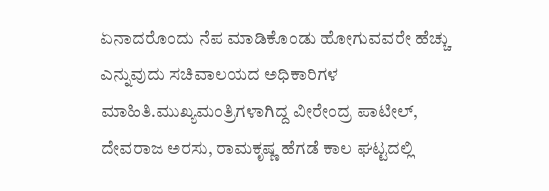ಏನಾದರೊಂದು ನೆಪ ಮಾಡಿಕೊಂಡು ಹೋಗುವವರೇ ಹೆಚ್ಚು ಎನ್ನುವುದು ಸಚಿವಾಲಯದ ಅಧಿಕಾರಿಗಳ ಮಾಹಿತಿ.ಮುಖ್ಯಮಂತ್ರಿಗಳಾಗಿದ್ದ ವೀರೇಂದ್ರ ಪಾಟೀಲ್, ದೇವರಾಜ ಅರಸು, ರಾಮಕೃಷ್ಣ ಹೆಗಡೆ ಕಾಲ ಘಟ್ಟದಲ್ಲಿ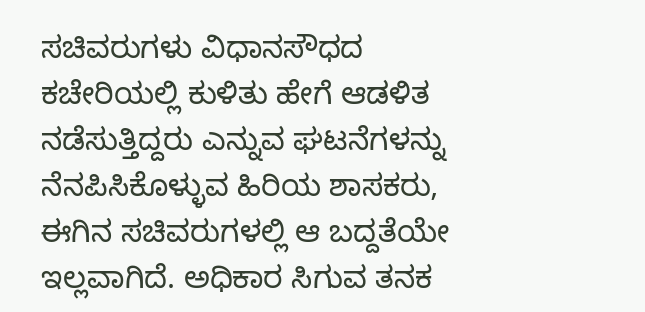ಸಚಿವರುಗಳು ವಿಧಾನಸೌಧದ ಕಚೇರಿಯಲ್ಲಿ ಕುಳಿತು ಹೇಗೆ ಆಡಳಿತ ನಡೆಸುತ್ತಿದ್ದರು ಎನ್ನುವ ಘಟನೆಗಳನ್ನು ನೆನಪಿಸಿಕೊಳ್ಳುವ ಹಿರಿಯ ಶಾಸಕರು, ಈಗಿನ ಸಚಿವರುಗಳಲ್ಲಿ ಆ ಬದ್ದತೆಯೇ ಇಲ್ಲವಾಗಿದೆ. ಅಧಿಕಾರ ಸಿಗುವ ತನಕ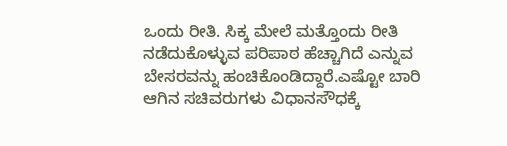ಒಂದು ರೀತಿ. ಸಿಕ್ಕ ಮೇಲೆ ಮತ್ತೊಂದು ರೀತಿ ನಡೆದುಕೊಳ್ಳುವ ಪರಿಪಾಠ ಹೆಚ್ಚಾಗಿದೆ ಎನ್ನುವ ಬೇಸರವನ್ನು ಹಂಚಿಕೊಂಡಿದ್ದಾರೆ.ಎಷ್ಟೋ ಬಾರಿ ಆಗಿನ ಸಚಿವರುಗಳು ವಿಧಾನಸೌಧಕ್ಕೆ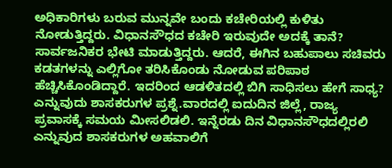ಅಧಿಕಾರಿಗಳು ಬರುವ ಮುನ್ನವೇ ಬಂದು ಕಚೇರಿಯಲ್ಲಿ ಕುಳಿತು ನೋಡುತ್ತಿದ್ದರು. ವಿಧಾನಸೌಧದ ಕಚೇರಿ ಇರುವುದೇ ಅದಕ್ಕೆ ತಾನೆ? ಸಾರ್ವಜನಿಕರ ಭೇಟಿ ಮಾಡುತ್ತಿದ್ದರು. ಆದರೆ, ಈಗಿನ ಬಹುಪಾಲು ಸಚಿವರು ಕಡತಗಳನ್ನು ಎಲ್ಲಿಗೋ ತರಿಸಿಕೊಂಡು ನೋಡುವ ಪರಿಪಾಠ ಹೆಚ್ಚಿಸಿಕೊಂಡಿದ್ದಾರೆ. ಇದರಿಂದ ಆಡಳಿತದಲ್ಲಿ ಬಿಗಿ ಸಾಧಿಸಲು ಹೇಗೆ ಸಾಧ್ಯ? ಎನ್ನುವುದು ಶಾಸಕರುಗಳ ಪ್ರಶ್ನೆ.ವಾರದಲ್ಲಿ ಐದುದಿನ ಜಿಲ್ಲೆ, ರಾಜ್ಯ ಪ್ರವಾಸಕ್ಕೆ ಸಮಯ ಮೀಸಲಿಡಲಿ. ಇನ್ನೆರಡು ದಿನ ವಿಧಾನಸೌಧದಲ್ಲಿರಲಿ ಎನ್ನುವುದ ಶಾಸಕರುಗಳ ಅಹವಾಲಿಗೆ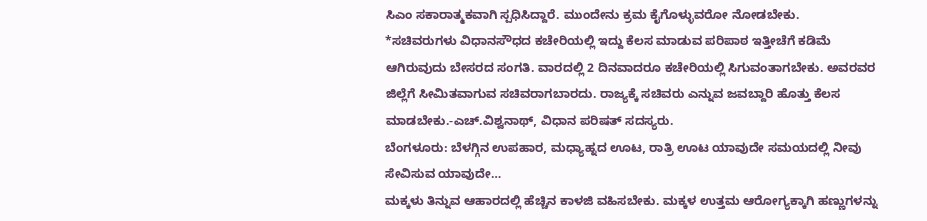ಸಿಎಂ ಸಕಾರಾತ್ಮಕವಾಗಿ ಸ್ಪಧಿಸಿದ್ದಾರೆ. ಮುಂದೇನು ಕ್ರಮ ಕೈಗೊಳ್ಳುವರೋ ನೋಡಬೇಕು.
*ಸಚಿವರುಗಳು ವಿಧಾನಸೌಧದ ಕಚೇರಿಯಲ್ಲಿ ಇದ್ದು ಕೆಲಸ ಮಾಡುವ ಪರಿಪಾಠ ಇತ್ತೀಚೆಗೆ ಕಡಿಮೆ ಆಗಿರುವುದು ಬೇಸರದ ಸಂಗತಿ. ವಾರದಲ್ಲಿ 2 ದಿನವಾದರೂ ಕಚೇರಿಯಲ್ಲಿ ಸಿಗುವಂತಾಗಬೇಕು. ಅವರವರ ಜಿಲ್ಲೆಗೆ ಸೀಮಿತವಾಗುವ ಸಚಿವರಾಗಬಾರದು. ರಾಜ್ಯಕ್ಕೆ ಸಚಿವರು ಎನ್ನುವ ಜವಬ್ದಾರಿ ಹೊತ್ತು ಕೆಲಸ ಮಾಡಬೇಕು.-ಎಚ್.ವಿಶ್ವನಾಥ್, ವಿಧಾನ ಪರಿಷತ್ ಸದಸ್ಯರು.
ಬೆಂಗಳೂರು: ಬೆಳಗ್ಗಿನ ಉಪಹಾರ, ಮಧ್ಯಾಹ್ನದ ಊಟ, ರಾತ್ರಿ ಊಟ ಯಾವುದೇ ಸಮಯದಲ್ಲಿ ನೀವು ಸೇವಿಸುವ ಯಾವುದೇ…
ಮಕ್ಕಳು ತಿನ್ನುವ ಆಹಾರದಲ್ಲಿ ಹೆಚ್ಚಿನ ಕಾಳಜಿ ವಹಿಸಬೇಕು. ಮಕ್ಕಳ ಉತ್ತಮ ಆರೋಗ್ಯಕ್ಕಾಗಿ ಹಣ್ಣುಗಳನ್ನು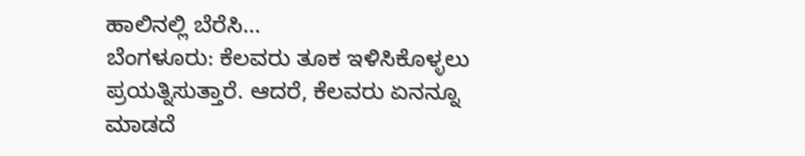ಹಾಲಿನಲ್ಲಿ ಬೆರೆಸಿ…
ಬೆಂಗಳೂರು: ಕೆಲವರು ತೂಕ ಇಳಿಸಿಕೊಳ್ಳಲು ಪ್ರಯತ್ನಿಸುತ್ತಾರೆ. ಆದರೆ, ಕೆಲವರು ಏನನ್ನೂ ಮಾಡದೆ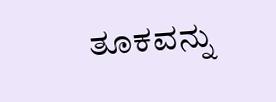ತೂಕವನ್ನು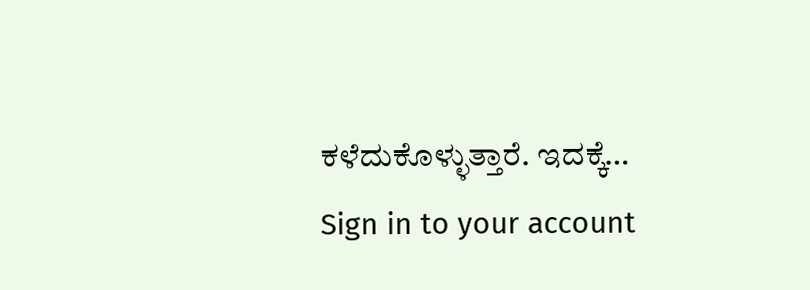ಕಳೆದುಕೊಳ್ಳುತ್ತಾರೆ. ಇದಕ್ಕೆ…
Sign in to your account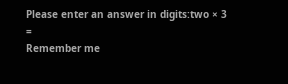Please enter an answer in digits:two × 3 =
Remember me